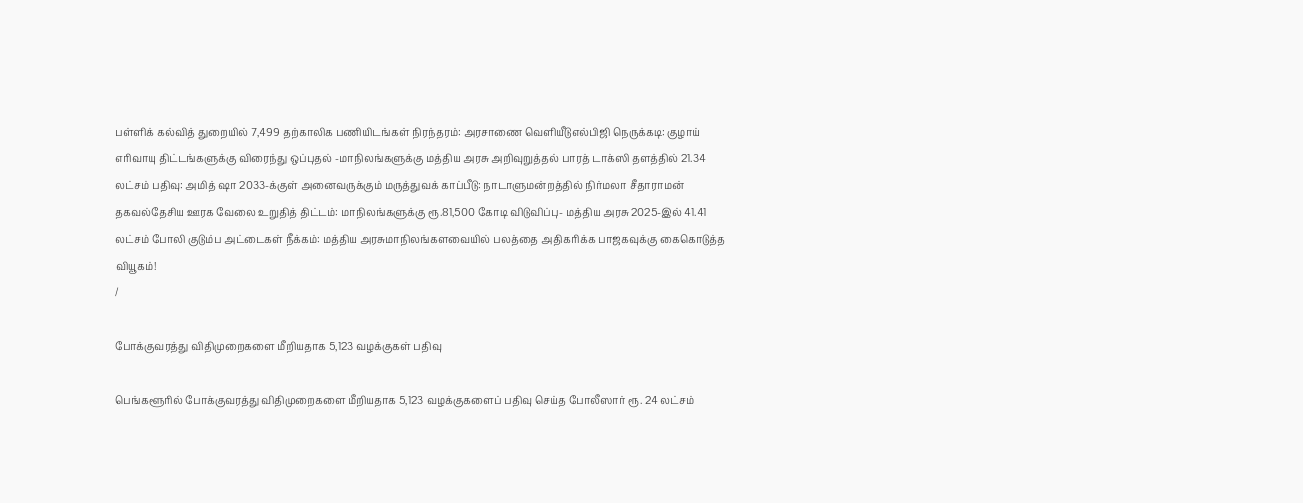பள்ளிக் கல்வித் துறையில் 7,499 தற்காலிக பணியிடங்கள் நிரந்தரம்: அரசாணை வெளியீடுஎல்பிஜி நெருக்கடி: குழாய் எரிவாயு திட்டங்களுக்கு விரைந்து ஒப்புதல் -மாநிலங்களுக்கு மத்திய அரசு அறிவுறுத்தல் பாரத் டாக்ஸி தளத்தில் 21.34 லட்சம் பதிவு: அமித் ஷா 2033-க்குள் அனைவருக்கும் மருத்துவக் காப்பீடு: நாடாளுமன்றத்தில் நிர்மலா சீதாராமன் தகவல்தேசிய ஊரக வேலை உறுதித் திட்டம்: மாநிலங்களுக்கு ரூ.81,500 கோடி விடுவிப்பு- மத்திய அரசு 2025-இல் 41.41 லட்சம் போலி குடும்ப அட்டைகள் நீக்கம்: மத்திய அரசுமாநிலங்களவையில் பலத்தை அதிகரிக்க பாஜகவுக்கு கைகொடுத்த வியூகம்!
/

போக்குவரத்து விதிமுறைகளை மீறியதாக 5,123 வழக்குகள் பதிவு

பெங்களூரில் போக்குவரத்து விதிமுறைகளை மீறியதாக 5,123 வழக்குகளைப் பதிவு செய்த போலீஸார் ரூ. 24 லட்சம்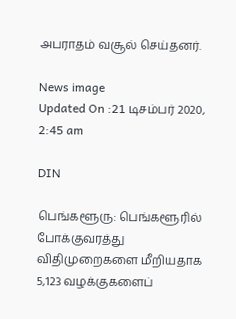அபராதம் வசூல் செய்தனர்.

News image
Updated On :21 டிசம்பர் 2020, 2:45 am

DIN

பெங்களூரு: பெங்களூரில் போக்குவரத்து விதிமுறைகளை மீறியதாக 5,123 வழக்குகளைப்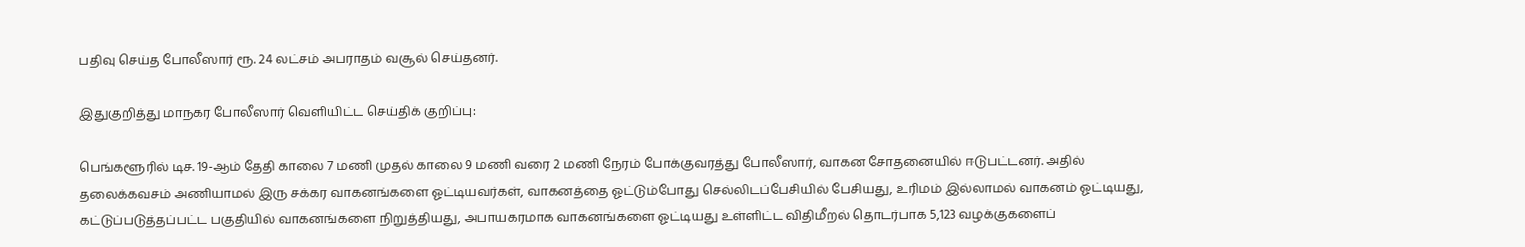பதிவு செய்த போலீஸார் ரூ. 24 லட்சம் அபராதம் வசூல் செய்தனர்.

இதுகுறித்து மாநகர போலீஸார் வெளியிட்ட செய்திக் குறிப்பு:

பெங்களூரில் டிச. 19-ஆம் தேதி காலை 7 மணி முதல் காலை 9 மணி வரை 2 மணி நேரம் போக்குவரத்து போலீஸார், வாகன சோதனையில் ஈடுபட்டனர். அதில் தலைக்கவசம் அணியாமல் இரு சக்கர வாகனங்களை ஓட்டியவர்கள், வாகனத்தை ஓட்டும்போது செல்லிடப்பேசியில் பேசியது, உரிமம் இல்லாமல் வாகனம் ஓட்டியது, கட்டுப்படுத்தப்பட்ட பகுதியில் வாகனங்களை நிறுத்தியது, அபாயகரமாக வாகனங்களை ஓட்டியது உள்ளிட்ட விதிமீறல் தொடர்பாக 5,123 வழக்குகளைப்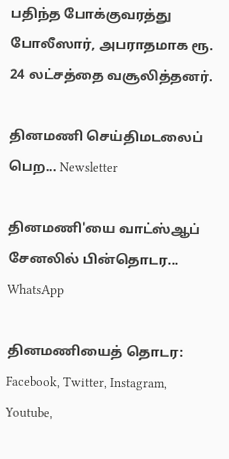பதிந்த போக்குவரத்து போலீஸார், அபராதமாக ரூ. 24 லட்சத்தை வசூலித்தனர்.

தினமணி செய்திமடலைப் பெற... Newsletter

தினமணி'யை வாட்ஸ்ஆப் சேனலில் பின்தொடர... WhatsApp

தினமணியைத் தொடர: Facebook, Twitter, Instagram, Youtube,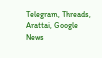Telegram, Threads, Arattai, Google News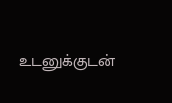உடனுக்குடன்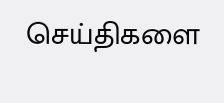செய்திகளை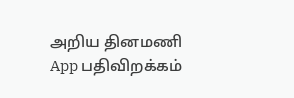அறிய தினமணி App பதிவிறக்கம்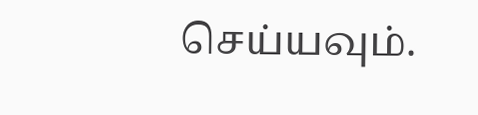செய்யவும்.